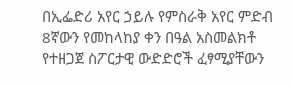በኢፌድሪ አየር ኃይሉ የምስራቅ አየር ምድብ 8ኛውን የመከላከያ ቀን በዓል አስመልክቶ የተዘጋጀ ስፖርታዊ ውድድሮች ፈፃሚያቸውን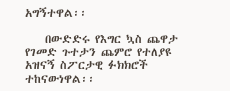አግኝተዋል፡፡

    በውድድሩ የእግር ኳስ ጨዋታ የገመድ ጉተታን ጨምሮ የተለያዩ አዝናኝ ስፖርታዊ ፉክክሮች ተከናውነዋል፡፡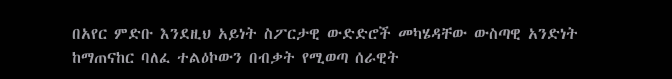በአየር ምድቡ እንደዚህ አይነት ስፖርታዊ ውድድሮች መካሄዳቸው ውስጣዊ አንድነት ከማጠናከር ባለፈ ተልዕኮውን በብቃት የሚወጣ ሰራዊት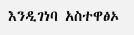እንዲገነባ አስተዋፅኦ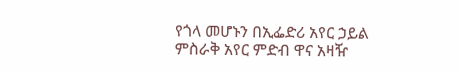የጎላ መሆኑን በኢፌድሪ አየር ኃይል ምስራቅ አየር ምድብ ዋና አዛዥ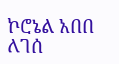ኮሮኔል አበበ ለገሰ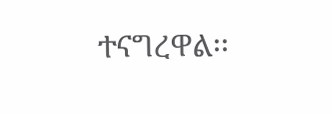ተናግረዋል፡፡